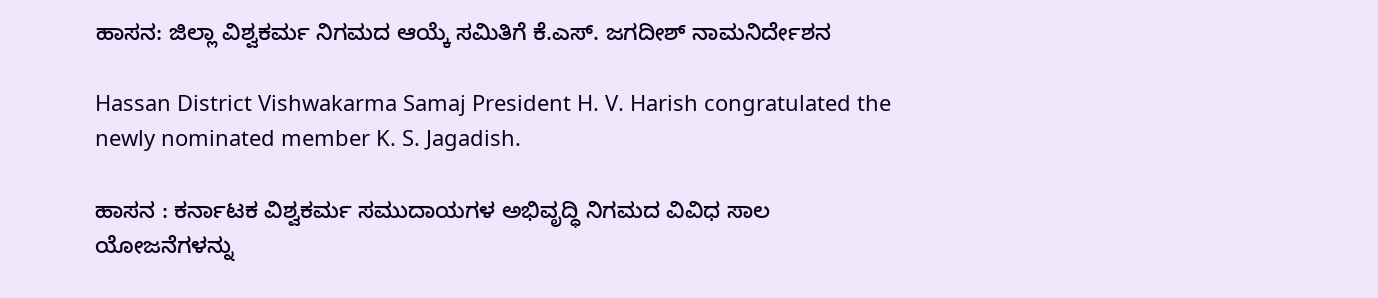ಹಾಸನ: ಜಿಲ್ಲಾ ವಿಶ್ವಕರ್ಮ ನಿಗಮದ ಆಯ್ಕೆ ಸಮಿತಿಗೆ ಕೆ.ಎಸ್. ಜಗದೀಶ್ ನಾಮನಿರ್ದೇಶನ

Hassan District Vishwakarma Samaj President H. V. Harish congratulated the newly nominated member K. S. Jagadish.

ಹಾಸನ : ಕರ್ನಾಟಕ ವಿಶ್ವಕರ್ಮ ಸಮುದಾಯಗಳ ಅಭಿವೃದ್ಧಿ ನಿಗಮದ ವಿವಿಧ ಸಾಲ ಯೋಜನೆಗಳನ್ನು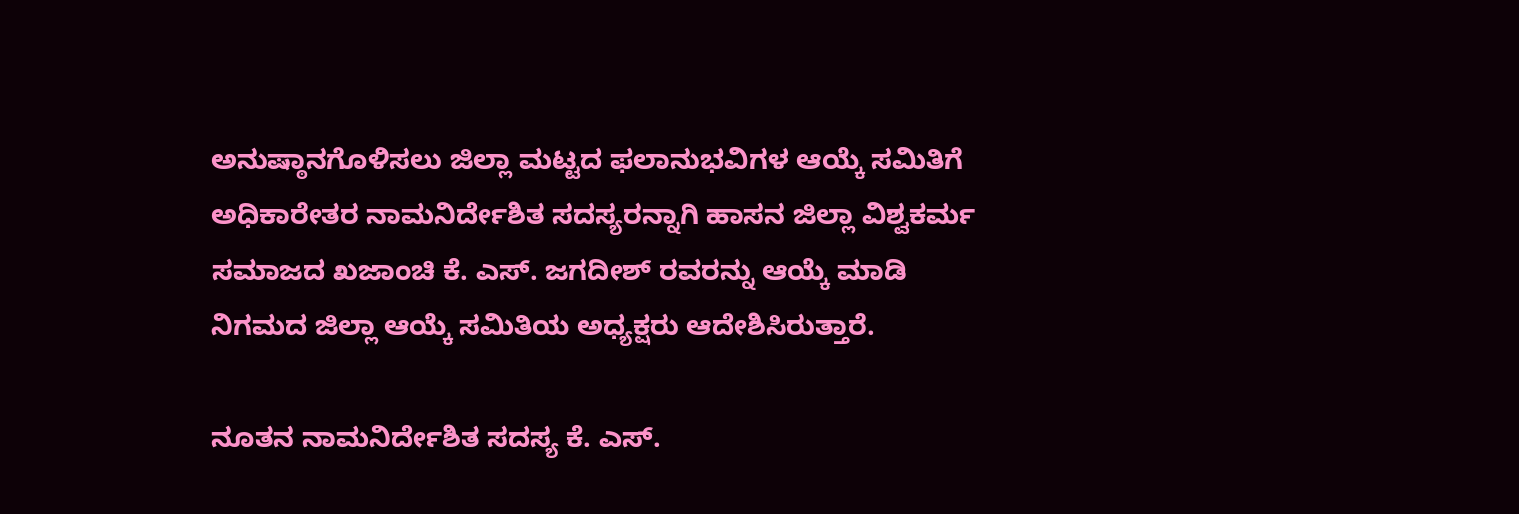ಅನುಷ್ಠಾನಗೊಳಿಸಲು ಜಿಲ್ಲಾ ಮಟ್ಟದ ಫಲಾನುಭವಿಗಳ ಆಯ್ಕೆ ಸಮಿತಿಗೆ ಅಧಿಕಾರೇತರ ನಾಮನಿರ್ದೇಶಿತ ಸದಸ್ಯರನ್ನಾಗಿ ಹಾಸನ ಜಿಲ್ಲಾ ವಿಶ್ವಕರ್ಮ ಸಮಾಜದ ಖಜಾಂಚಿ ಕೆ. ಎಸ್. ಜಗದೀಶ್ ರವರನ್ನು ಆಯ್ಕೆ ಮಾಡಿ ನಿಗಮದ ಜಿಲ್ಲಾ ಆಯ್ಕೆ ಸಮಿತಿಯ ಅಧ್ಯಕ್ಷರು ಆದೇಶಿಸಿರುತ್ತಾರೆ.

ನೂತನ ನಾಮನಿರ್ದೇಶಿತ ಸದಸ್ಯ ಕೆ. ಎಸ್.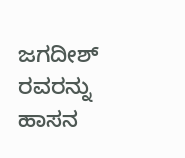ಜಗದೀಶ್ ರವರನ್ನು ಹಾಸನ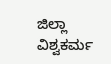ಜಿಲ್ಲಾ ವಿಶ್ವಕರ್ಮ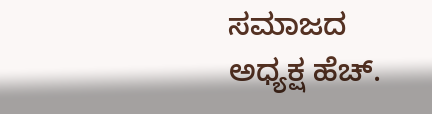ಸಮಾಜದ ಅಧ್ಯಕ್ಷ ಹೆಚ್.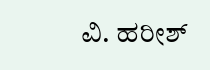ವಿ. ಹರೀಶ್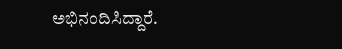ಅಭಿನಂದಿಸಿದ್ದಾರೆ.